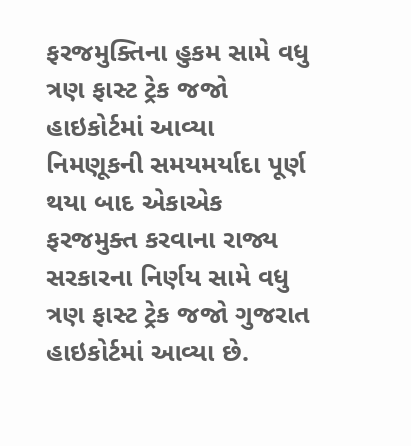ફરજમુક્તિના હુકમ સામે વધુ ત્રણ ફાસ્ટ ટ્રેક જજો હાઇકોર્ટમાં આવ્યા
નિમણૂકની સમયમર્યાદા પૂર્ણ થયા બાદ એકાએક ફરજમુક્ત કરવાના રાજ્ય સરકારના નિર્ણય સામે વધુ ત્રણ ફાસ્ટ ટ્રેક જજો ગુજરાત હાઇકોર્ટમાં આવ્યા છે.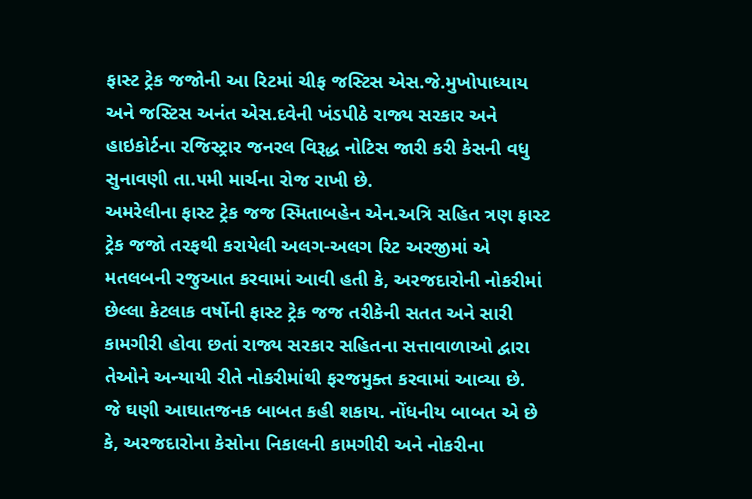ફાસ્ટ ટ્રેક જજોની આ રિટમાં ચીફ જસ્ટિસ એસ.જે.મુખોપાધ્યાય અને જસ્ટિસ અનંત એસ.દવેની ખંડપીઠે રાજ્ય સરકાર અને હાઇકોર્ટના રજિસ્ટ્રાર જનરલ વિરૂદ્ધ નોટિસ જારી કરી કેસની વધુ સુનાવણી તા.૫મી માર્ચના રોજ રાખી છે.
અમરેલીના ફાસ્ટ ટ્રેક જજ સ્મિતાબહેન એન.અત્રિ સહિત ત્રણ ફાસ્ટ ટ્રેક જજો તરફથી કરાયેલી અલગ-અલગ રિટ અરજીમાં એ મતલબની રજુઆત કરવામાં આવી હતી કે, અરજદારોની નોકરીમાં છેલ્લા કેટલાક વર્ષોની ફાસ્ટ ટ્રેક જજ તરીકેની સતત અને સારી કામગીરી હોવા છતાં રાજ્ય સરકાર સહિતના સત્તાવાળાઓ દ્વારા તેઓને અન્યાયી રીતે નોકરીમાંથી ફરજમુક્ત કરવામાં આવ્યા છે.
જે ઘણી આઘાતજનક બાબત કહી શકાય. નોંધનીય બાબત એ છે કે, અરજદારોના કેસોના નિકાલની કામગીરી અને નોકરીના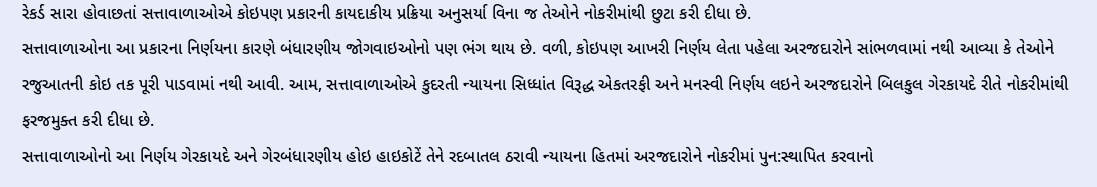રેકર્ડ સારા હોવાછતાં સત્તાવાળાઓએ કોઇપણ પ્રકારની કાયદાકીય પ્રક્રિયા અનુસર્યા વિના જ તેઓને નોકરીમાંથી છુટા કરી દીધા છે.
સત્તાવાળાઓના આ પ્રકારના નિર્ણયના કારણે બંધારણીય જોગવાઇઓનો પણ ભંગ થાય છે. વળી, કોઇપણ આખરી નિર્ણય લેતા પહેલા અરજદારોને સાંભળવામાં નથી આવ્યા કે તેઓને રજુઆતની કોઇ તક પૂરી પાડવામાં નથી આવી. આમ, સત્તાવાળાઓએ કુદરતી ન્યાયના સિધ્ધાંત વિરૂદ્ધ એકતરફી અને મનસ્વી નિર્ણય લઇને અરજદારોને બિલકુલ ગેરકાયદે રીતે નોકરીમાંથી ફરજમુક્ત કરી દીધા છે.
સત્તાવાળાઓનો આ નિર્ણય ગેરકાયદે અને ગેરબંધારણીય હોઇ હાઇકોટેં તેને રદબાતલ ઠરાવી ન્યાયના હિતમાં અરજદારોને નોકરીમાં પુન:સ્થાપિત કરવાનો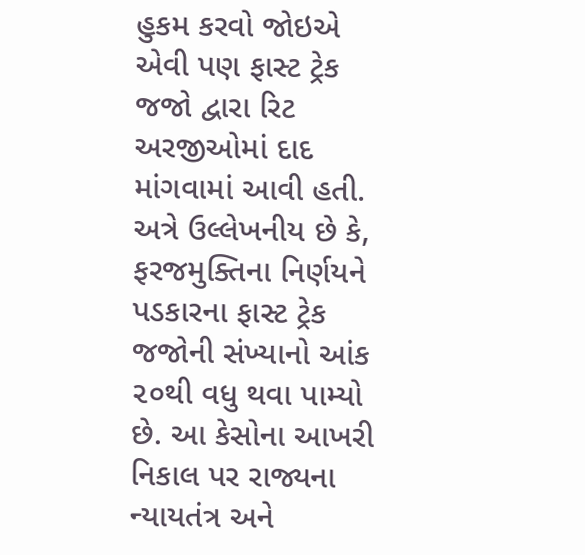હુકમ કરવો જોઇએ એવી પણ ફાસ્ટ ટ્રેક જજો દ્વારા રિટ અરજીઓમાં દાદ માંગવામાં આવી હતી.
અત્રે ઉલ્લેખનીય છે કે, ફરજમુક્તિના નિર્ણયને પડકારના ફાસ્ટ ટ્રેક જજોની સંખ્યાનો આંક ૨૦થી વધુ થવા પામ્યો છે. આ કેસોના આખરી નિકાલ પર રાજ્યના ન્યાયતંત્ર અને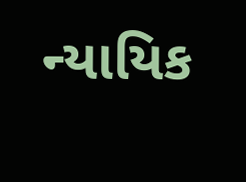ન્યાયિક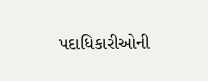પદાધિકારીઓની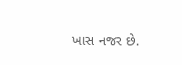ખાસ નજર છે.